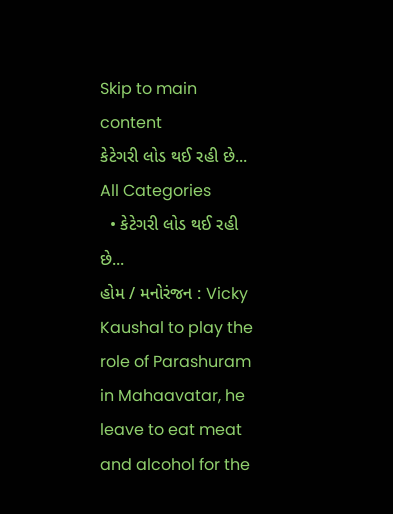Skip to main content
કેટેગરી લોડ થઈ રહી છે...
All Categories
  • કેટેગરી લોડ થઈ રહી છે...
હોમ / મનોરંજન : Vicky Kaushal to play the role of Parashuram in Mahaavatar, he leave to eat meat and alcohol for the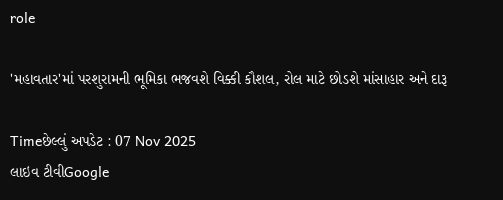role

'મહાવતાર'માં પરશુરામની ભૂમિકા ભજવશે વિક્કી કૌશલ, રોલ માટે છોડશે માંસાહાર અને દારૂ

Timeછેલ્લું અપડેટ : 07 Nov 2025
લાઇવ ટીવીGoogle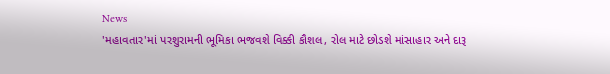News
'મહાવતાર'માં પરશુરામની ભૂમિકા ભજવશે વિક્કી કૌશલ, રોલ માટે છોડશે માંસાહાર અને દારૂ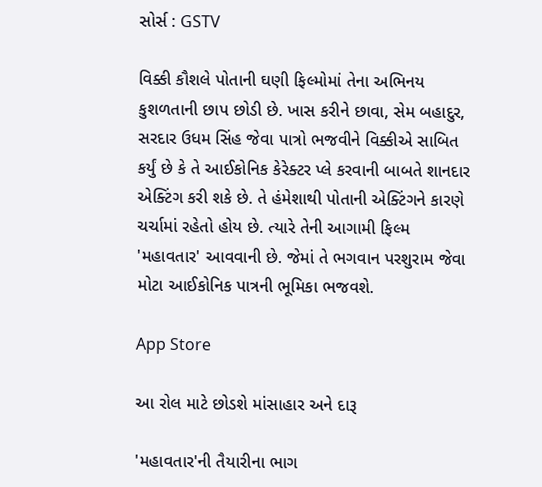સોર્સ : GSTV

વિક્કી કૌશલે પોતાની ઘણી ફિલ્મોમાં તેના અભિનય કુશળતાની છાપ છોડી છે. ખાસ કરીને છાવા, સેમ બહાદુર, સરદાર ઉધમ સિંહ જેવા પાત્રો ભજવીને વિક્કીએ સાબિત કર્યું છે કે તે આઈકોનિક કેરેક્ટર પ્લે કરવાની બાબતે શાનદાર એક્ટિંગ કરી શકે છે. તે હંમેશાથી પોતાની એક્ટિંગને કારણે ચર્ચામાં રહેતો હોય છે. ત્યારે તેની આગામી ફિલ્મ 'મહાવતાર' આવવાની છે. જેમાં તે ભગવાન પરશુરામ જેવા મોટા આઈકોનિક પાત્રની ભૂમિકા ભજવશે.

App Store

આ રોલ માટે છોડશે માંસાહાર અને દારૂ

'મહાવતાર'ની તૈયારીના ભાગ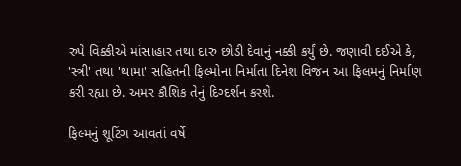રુપે વિક્કીએ માંસાહાર તથા દારુ છોડી દેવાનું નક્કી કર્યું છે. જણાવી દઈએ કે, 'સ્ત્રી' તથા 'થામા' સહિતની ફિલ્મોના નિર્માતા દિનેશ વિજન આ ફિલમનું નિર્માણ કરી રહ્યા છે. અમર કૌશિક તેનું દિગ્દર્શન કરશે.

ફિલ્મનું શૂટિંગ આવતાં વર્ષે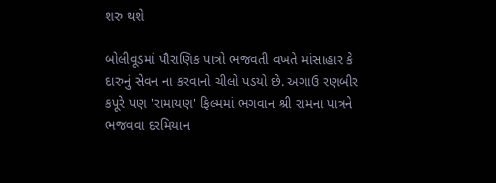શરુ થશે

બોલીવૂડમાં પૌરાણિક પાત્રો ભજવતી વખતે માંસાહાર કે દારુનું સેવન ના કરવાનો ચીલો પડયો છે. અગાઉ રણબીર કપૂરે પણ 'રામાયણ' ફિલ્મમાં ભગવાન શ્રી રામના પાત્રને ભજવવા દરમિયાન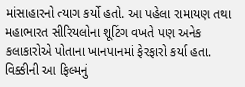માંસાહારનો ત્યાગ કર્યો હતો. આ પહેલા રામાયણ તથા મહાભારત સીરિયલોના શૂટિંગ વખતે પણ અનેક કલાકારોએ પોતાના ખાનપાનમાં ફેરફારો કર્યા હતા. વિક્કીની આ ફિલ્મનું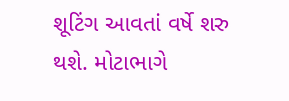શૂટિંગ આવતાં વર્ષે શરુ થશે. મોટાભાગે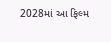2028માં આ ફિલ્મ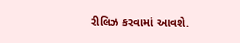રીલિઝ કરવામાં આવશે.